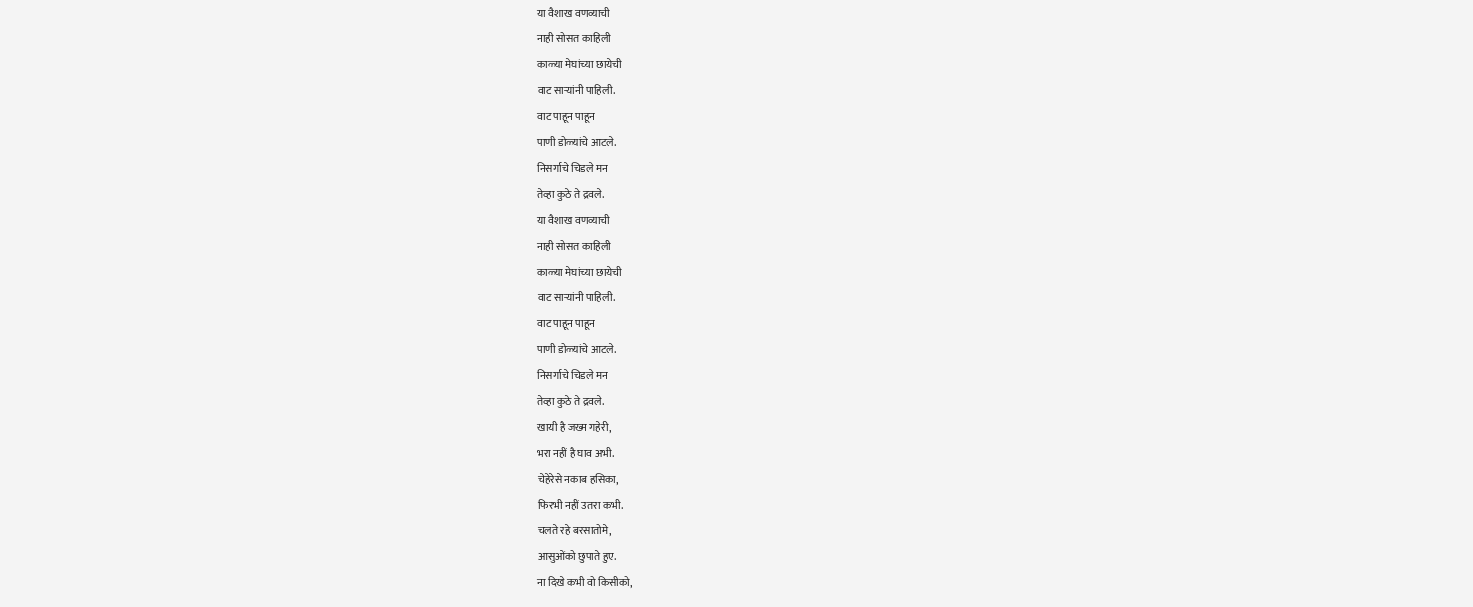या वैशाख वणव्याची
नाही सोसत काहिली
काळ्या मेघांच्या छायेची
वाट साऱ्यांनी पाहिली.
वाट पाहून पाहून
पाणी डोळ्यांचे आटले.
निसर्गाचे चिडले मन
तेव्हा कुठे ते द्रवले.
या वैशाख वणव्याची
नाही सोसत काहिली
काळ्या मेघांच्या छायेची
वाट साऱ्यांनी पाहिली.
वाट पाहून पाहून
पाणी डोळ्यांचे आटले.
निसर्गाचे चिडले मन
तेव्हा कुठे ते द्रवले.
खायी है जख्म गहेरी,
भरा नहीं है घाव अभी.
चेहेरेसे नकाब हसिका,
फिरभी नहीं उतरा कभी.
चलते रहे बरसातोमे,
आसुओंको छुपाते हुए.
ना दिखे कभी वो किसीको,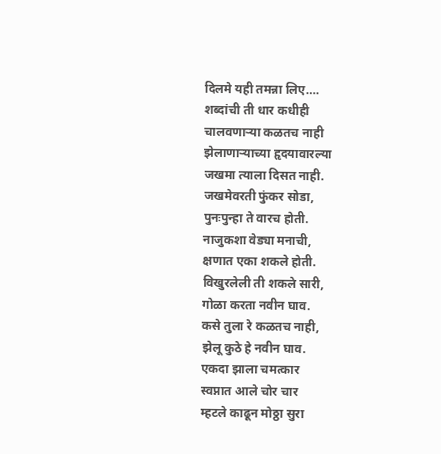दिलमे यही तमन्ना लिए….
शब्दांची ती धार कधीही
चालवणाऱ्या कळतच नाही
झेलाणाऱ्याच्या हृदयावारल्या
जखमा त्याला दिसत नाही.
जखमेवरती फुंकर सोडा,
पुनःपुन्हा ते वारच होती.
नाजुकशा वेड्या मनाची,
क्षणात एका शकले होती.
विखुरलेली ती शकले सारी,
गोळा करता नवीन घाव.
कसे तुला रे कळतच नाही,
झेलू कुठे हे नवीन घाव.
एकदा झाला चमत्कार
स्वप्नात आले चोर चार
म्हटले काढून मोठ्ठा सुरा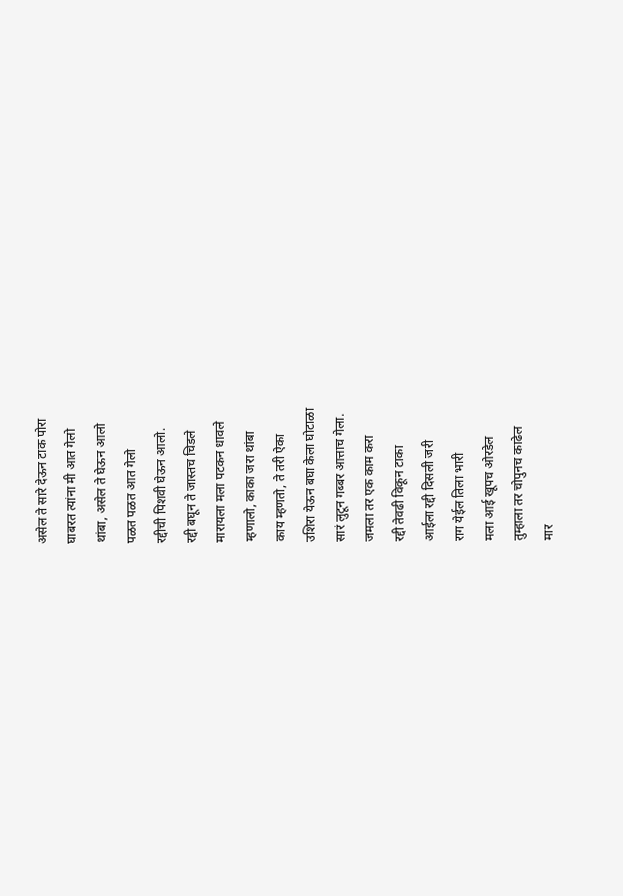असेल ते सारे देऊन टाक पोरा
घाबरत त्यांना मी आत गेलो
थांबा, असेल ते घेऊन आलो
पळत पळत आत गेलो
रद्दीची पिशवी घेऊन आलो.
रद्दी बघून ते जास्तच चिडले
मारायला मला पटकन धावले
म्हणालो, काका जरा थांबा
काय म्हणतो, ते तरी ऐका
उशिरा येऊन बघा केला घोटाळा
सारं लुटून गब्बर आत्ताच गेला.
जमला तर एक काम करा
रद्दी तेवढी विकून टाका
आईला रद्दी दिसली जरी
राग येईल तिला भारी
मला आई खूपच ओरडेल
तुम्हाला तर चोपुनच काढेल
मार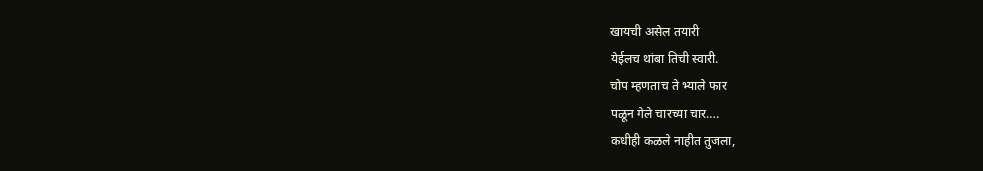खायची असेल तयारी
येईलच थांबा तिची स्वारी.
चोप म्हणताच ते भ्याले फार
पळून गेले चारच्या चार….
कधीही कळले नाहीत तुजला,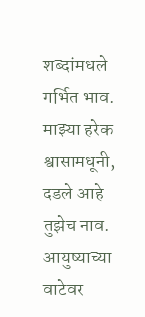शब्दांमधले गर्भित भाव.
माझ्या हरेक श्वासामधूनी,
दडले आहे तुझेच नाव.
आयुष्याच्या वाटेवर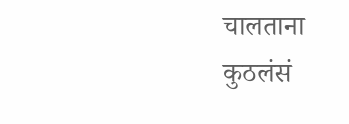चालताना
कुठलंसं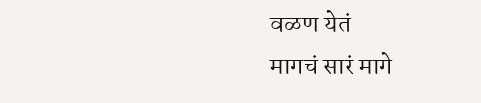वळण येतं
मागचं सारं मागे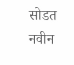सोडत
नवीन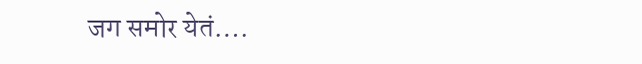जग समोर येतं….